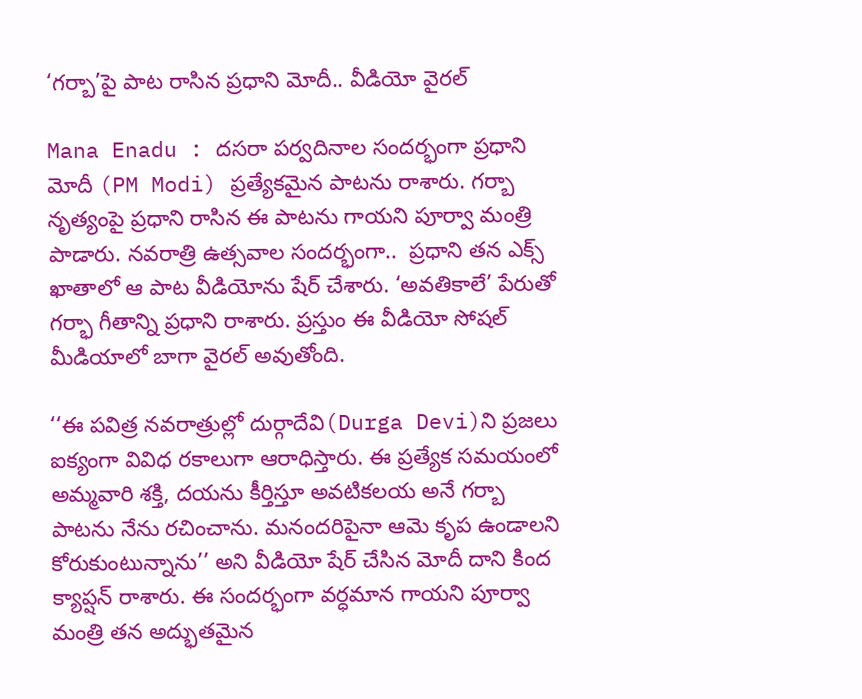‘గర్బా’పై పాట రాసిన ప్రధాని మోదీ.. వీడియో వైరల్

Mana Enadu : దసరా పర్వదినాల సందర్భంగా ప్రధాని మోదీ (PM Modi) ప్రత్యేకమైన పాటను రాశారు. గర్బా నృత్యంపై ప్రధాని రాసిన ఈ పాటను గాయని పూర్వా మంత్రి పాడారు. నవరాత్రి ఉత్సవాల సందర్భంగా..  ప్రధాని తన ఎక్స్‌ ఖాతాలో ఆ పాట వీడియోను షేర్‌ చేశారు. ‘అవ‌తికాలే’ పేరుతో గ‌ర్భా గీతాన్ని ప్ర‌ధాని రాశారు. ప్రస్తుం ఈ వీడియో సోషల్ మీడియాలో బాగా వైరల్ అవుతోంది.

‘‘ఈ పవిత్ర నవరాత్రుల్లో దుర్గాదేవి(Durga Devi)ని ప్రజలు ఐక్యంగా వివిధ రకాలుగా ఆరాధిస్తారు. ఈ ప్రత్యేక సమయంలో అమ్మవారి శక్తి, దయను కీర్తిస్తూ అవటికలయ అనే గర్బా పాటను నేను రచించాను. మనందరిపైనా ఆమె కృప ఉండాలని కోరుకుంటున్నాను’’ అని వీడియో షేర్ చేసిన మోదీ దాని కింద క్యాప్షన్ రాశారు. ఈ సందర్భంగా వర్ధమాన గాయని పూర్వా మంత్రి తన అద్భుతమైన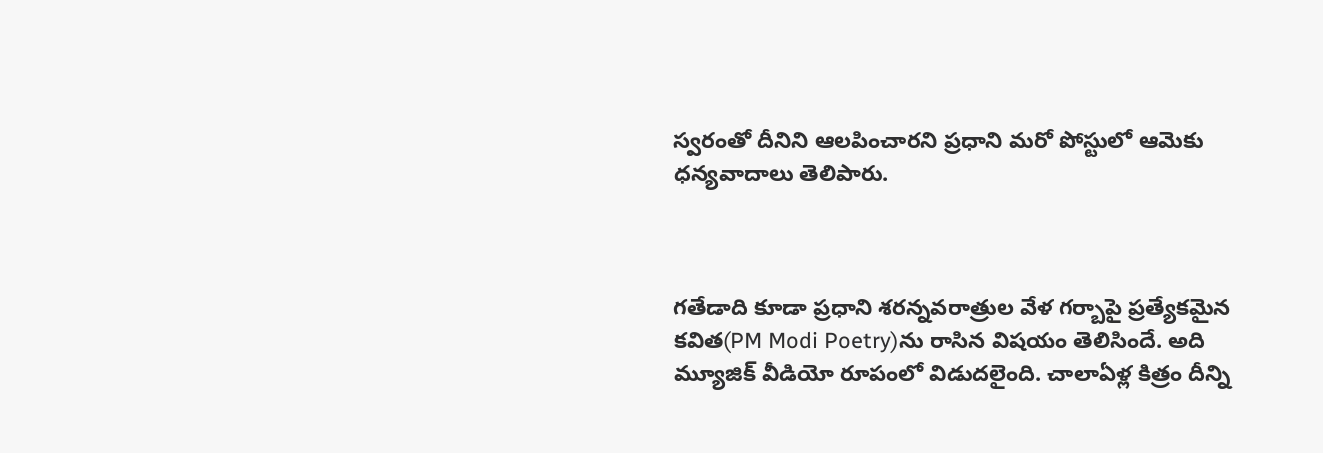స్వరంతో దీనిని ఆలపించారని ప్రధాని మరో పోస్టులో ఆమెకు ధన్యవాదాలు తెలిపారు.



గతేడాది కూడా ప్రధాని శరన్నవరాత్రుల వేళ గర్బాపై ప్రత్యేకమైన కవిత(PM Modi Poetry)ను రాసిన విషయం తెలిసిందే. అది మ్యూజిక్‌ వీడియో రూపంలో విడుదలైంది. చాలాఏళ్ల కిత్రం దీన్ని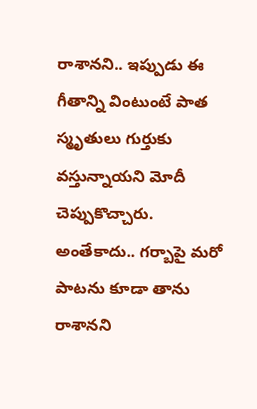రాశానని.. ఇప్పుడు ఈ గీతాన్ని వింటుంటే పాత స్మృతులు గుర్తుకు వస్తున్నాయని మోదీ చెప్పుకొచ్చారు. అంతేకాదు.. గర్బాపై మరో పాటను కూడా తాను రాశానని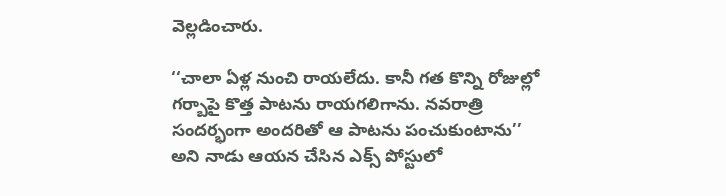వెల్లడించారు.

‘‘చాలా ఏళ్ల నుంచి రాయలేదు. కానీ గత కొన్ని రోజుల్లో గర్బాపై కొత్త పాటను రాయగలిగాను. నవరాత్రి సందర్భంగా అందరితో ఆ పాటను పంచుకుంటాను’’ అని నాడు ఆయన చేసిన ఎక్స్ పోస్టులో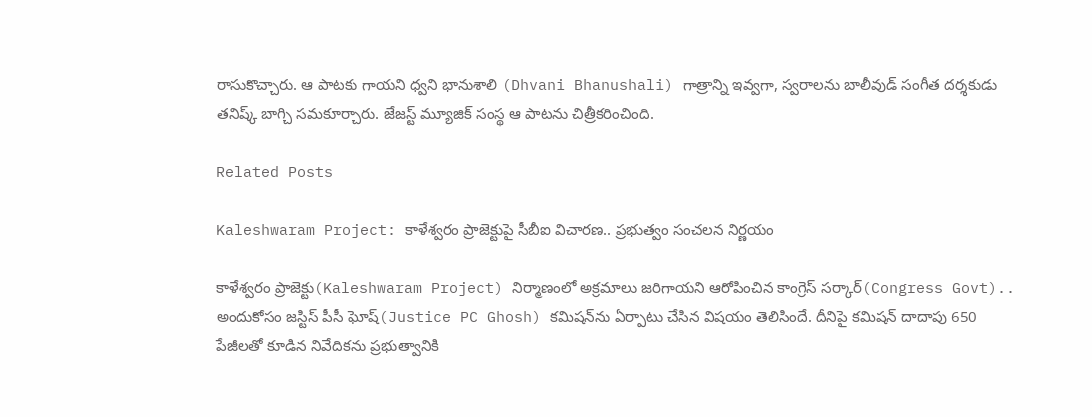రాసుకొచ్చారు. ఆ పాటకు గాయని ధ్వని భానుశాలి (Dhvani Bhanushali) గాత్రాన్ని ఇవ్వగా, స్వరాలను బాలీవుడ్‌ సంగీత దర్శకుడు తనిష్క్‌ బాగ్చి సమకూర్చారు. జేజస్ట్‌ మ్యూజిక్‌ సంస్థ ఆ పాటను చిత్రీకరించింది.

Related Posts

Kaleshwaram Project: కాళేశ్వరం ప్రాజెక్టుపై సీబీఐ విచారణ.. ప్రభుత్వం సంచలన నిర్ణయం

కాళేశ్వరం ప్రాజెక్టు(Kaleshwaram Project) నిర్మాణంలో అక్రమాలు జరిగాయని ఆరోపించిన కాంగ్రెస్ సర్కార్(Congress Govt).. అందుకోసం జస్టిస్ పీసీ ఘోష్(Justice PC Ghosh) కమిషన్‌ను ఏర్పాటు చేసిన విషయం తెలిసిందే. దీనిపై కమిషన్ దాదాపు 650 పేజీలతో కూడిన నివేదికను ప్రభుత్వానికి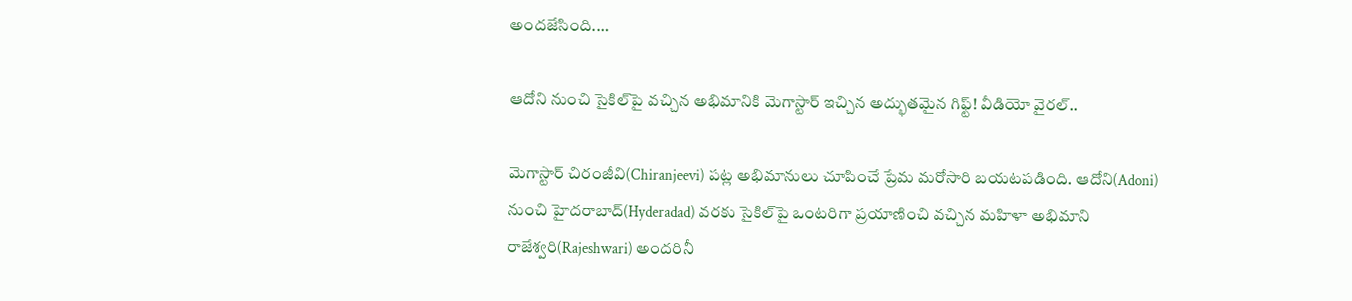అందజేసింది.…

ఆదోని నుంచి సైకిల్‌పై వచ్చిన అభిమానికి మెగాస్టార్ ఇచ్చిన అద్భుతమైన గిఫ్ట్! వీడియో వైరల్..

మెగాస్టార్ చిరంజీవి(Chiranjeevi) పట్ల అభిమానులు చూపించే ప్రేమ మరోసారి బయటపడింది. ఆదోని(Adoni) నుంచి హైదరాబాద్(Hyderadad) వరకు సైకిల్‌పై ఒంటరిగా ప్రయాణించి వచ్చిన మహిళా అభిమాని రాజేశ్వరి(Rajeshwari) అందరినీ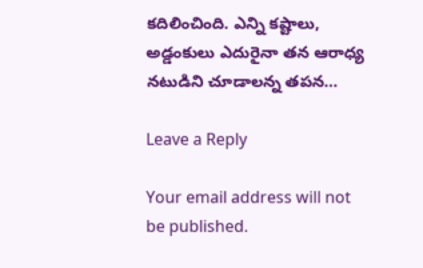కదిలించింది. ఎన్ని కష్టాలు, అడ్డంకులు ఎదురైనా తన ఆరాధ్య నటుడిని చూడాలన్న తపన…

Leave a Reply

Your email address will not be published.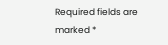Required fields are marked *